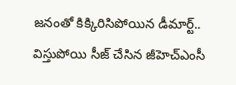జనంతో కిక్కిరిసిపోయిన డీమార్ట్.. విస్తుపోయి సీజ్ చేసిన జీహెచ్ఎంసీ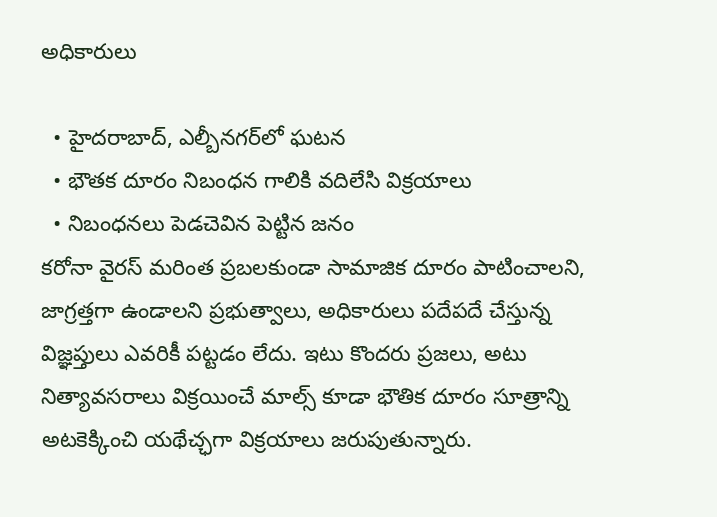అధికారులు

  • హైదరాబాద్, ఎల్బీనగర్‌లో ఘటన
  • భౌతక దూరం నిబంధన గాలికి వదిలేసి విక్రయాలు
  • నిబంధనలు పెడచెవిన పెట్టిన జనం
కరోనా వైరస్ మరింత ప్రబలకుండా సామాజిక దూరం పాటించాలని, జాగ్రత్తగా ఉండాలని ప్రభుత్వాలు, అధికారులు పదేపదే చేస్తున్న విజ్ఞప్తులు ఎవరికీ పట్టడం లేదు. ఇటు కొందరు ప్రజలు, అటు నిత్యావసరాలు విక్రయించే మాల్స్ కూడా భౌతిక దూరం సూత్రాన్ని అటకెక్కించి యథేచ్ఛగా విక్రయాలు జరుపుతున్నారు.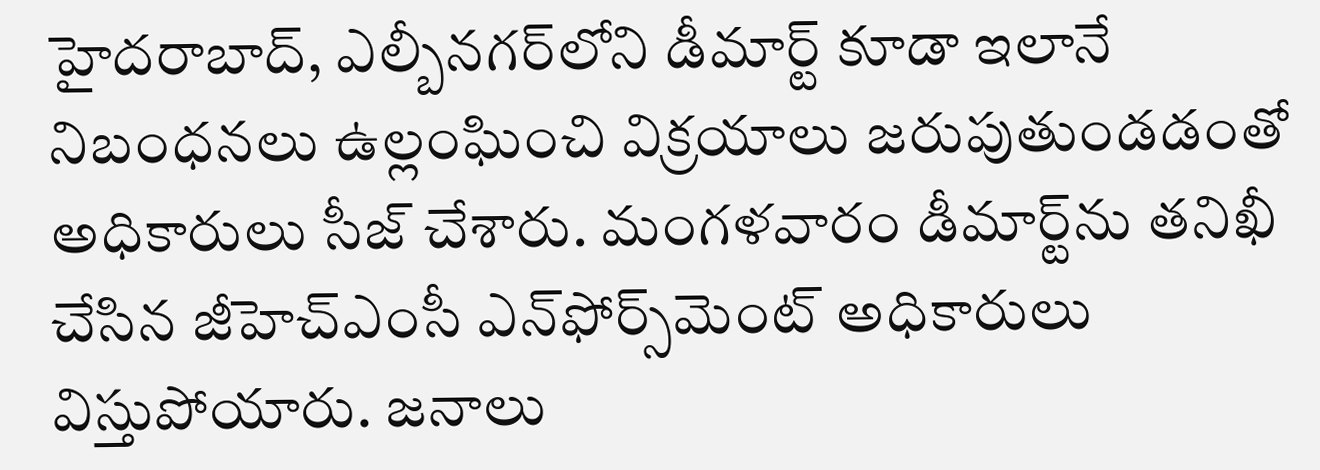హైదరాబాద్, ఎల్బీనగర్‌లోని డీమార్ట్ కూడా ఇలానే నిబంధనలు ఉల్లంఘించి విక్రయాలు జరుపుతుండడంతో అధికారులు సీజ్ చేశారు. మంగళవారం డీమార్ట్‌ను తనిఖీ చేసిన జీహెచ్ఎంసీ ఎన్‌ఫోర్స్‌మెంట్ అధికారులు విస్తుపోయారు. జనాలు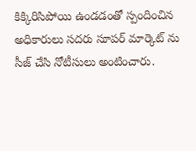కిక్కిరిసిపోయి ఉండడంతో స్పందించిన అధికారులు సదరు సూపర్ మార్కెట్ ను సీజ్ చేసి నోటీసులు అంటించారు.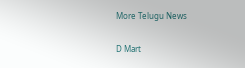More Telugu News

D Mart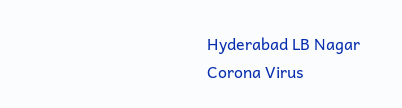Hyderabad LB Nagar Corona Virus